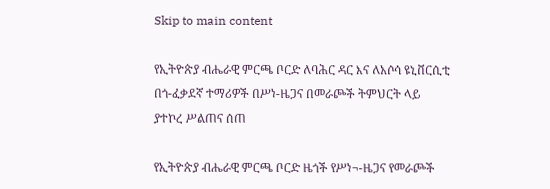Skip to main content

የኢትዮጵያ ብሔራዊ ምርጫ ቦርድ ለባሕር ዳር እና ለአሶሳ ዩኒቨርሲቲ በጎ-ፈቃደኛ ተማሪዎች በሥነ-ዜጋና በመራጮች ትምህርት ላይ ያተኮረ ሥልጠና ሰጠ

የኢትዮጵያ ብሔራዊ ምርጫ ቦርድ ዜጎች የሥነ¬-ዜጋና የመራጮች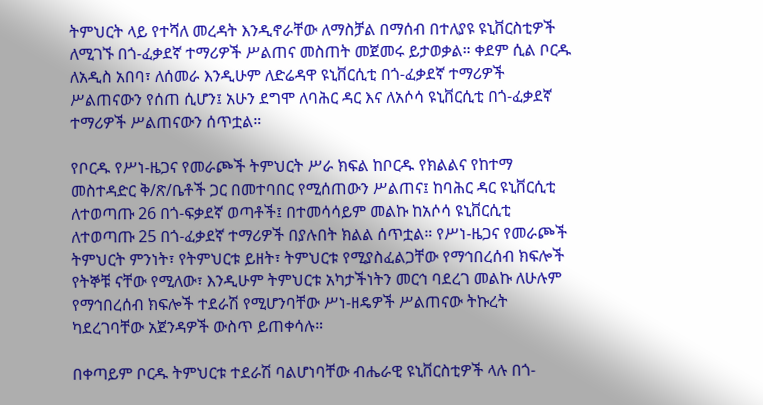ትምህርት ላይ የተሻለ መረዳት እንዲኖራቸው ለማስቻል በማሰብ በተለያዩ ዩኒቨርስቲዎች ለሚገኙ በጎ-ፈቃደኛ ተማሪዎች ሥልጠና መስጠት መጀመሩ ይታወቃል። ቀደም ሲል ቦርዱ ለአዲስ አበባ፣ ለሰመራ እንዲሁም ለድሬዳዋ ዩኒቨርሲቲ በጎ-ፈቃደኛ ተማሪዎች ሥልጠናውን የሰጠ ሲሆን፤ አሁን ደግሞ ለባሕር ዳር እና ለአሶሳ ዩኒቨርሲቲ በጎ-ፈቃደኛ ተማሪዎች ሥልጠናውን ሰጥቷል።

የቦርዱ የሥነ-ዜጋና የመራጮች ትምህርት ሥራ ክፍል ከቦርዱ የክልልና የከተማ መስተዳድር ቅ/ጽ/ቤቶች ጋር በመተባበር የሚሰጠውን ሥልጠና፤ ከባሕር ዳር ዩኒቨርሲቲ ለተወጣጡ 26 በጎ-ፍቃደኛ ወጣቶች፤ በተመሳሳይም መልኩ ከአሶሳ ዩኒቨርሲቲ ለተወጣጡ 25 በጎ-ፈቃደኛ ተማሪዎች በያሉበት ክልል ሰጥቷል። የሥነ-ዜጋና የመራጮች ትምህርት ምንነት፣ የትምህርቱ ይዘት፣ ትምህርቱ የሚያስፈልጋቸው የማኅበረሰብ ክፍሎች የትኞቹ ናቸው የሚለው፣ እንዲሁም ትምህርቱ አካታችነትን መርኅ ባደረገ መልኩ ለሁሉም የማኅበረሰብ ክፍሎች ተደራሽ የሚሆንባቸው ሥነ-ዘዴዎች ሥልጠናው ትኩረት ካደረገባቸው አጀንዳዎች ውስጥ ይጠቀሳሉ።

በቀጣይም ቦርዱ ትምህርቱ ተደራሽ ባልሆነባቸው ብሔራዊ ዩኒቨርስቲዎች ላሉ በጎ-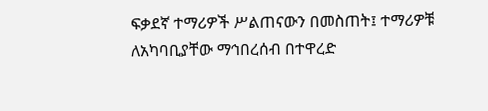ፍቃደኛ ተማሪዎች ሥልጠናውን በመስጠት፤ ተማሪዎቹ ለአካባቢያቸው ማኅበረሰብ በተዋረድ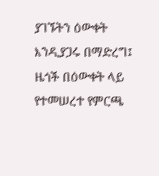ያገኙትን ዕውቀት እንዲያጋሩ በማድረግ፤ ዜጎች በዕውቀት ላይ የተመሠረተ የምርጫ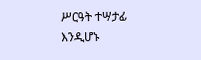ሥርዓት ተሣታፊ እንዲሆኑ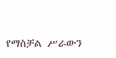የማስቻል ሥራውን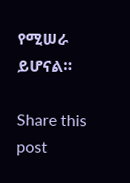የሚሠራ ይሆናል።

Share this post